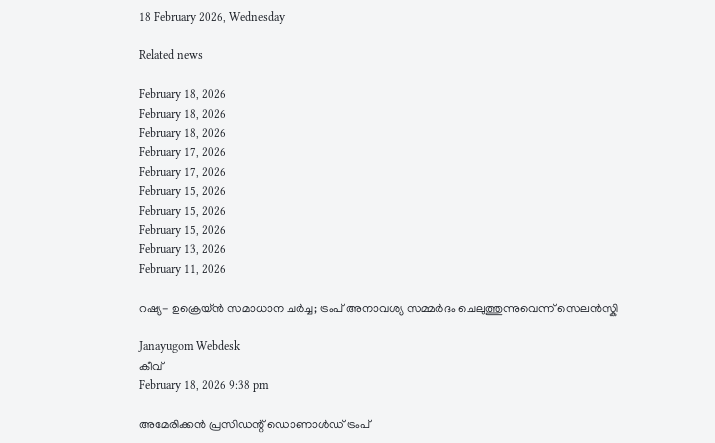18 February 2026, Wednesday

Related news

February 18, 2026
February 18, 2026
February 18, 2026
February 17, 2026
February 17, 2026
February 15, 2026
February 15, 2026
February 15, 2026
February 13, 2026
February 11, 2026

റഷ്യ- ഉക്രെയ‍്ന്‍ സമാധാന ചര്‍ച്ച; ട്രംപ് അനാവശ്യ സമ്മർദം ചെലുത്തുന്നുവെന്ന് സെലന്‍സ്കി

Janayugom Webdesk
കീവ്
February 18, 2026 9:38 pm

അമേരിക്കൻ പ്രസിഡന്റ് ഡൊണാൾഡ് ട്രംപ്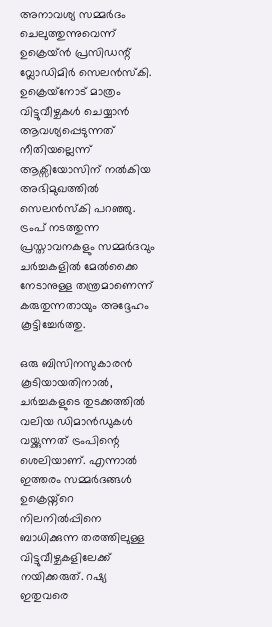അനാവശ്യ സമ്മർദം ചെലുത്തുന്നുവെന്ന് ഉക്രെയ്ന്‍ പ്രസിഡന്റ് വ്ലോഡിമിര്‍ സെലന്‍സ്കി. ഉക്രെയ‍്നോട് മാത്രം വിട്ടുവീഴ്ചകള്‍ ചെയ്യാന്‍ ആവശ്യപ്പെടുന്നത് നീതിയല്ലെന്ന് ആക്സിയോസിന് നല്‍കിയ അഭിമുഖത്തില്‍ സെലന്‍സ്കി പറഞ്ഞു. ട്രംപ് നടത്തുന്ന പ്രസ്താവനകളും സമ്മര്‍ദവും ചർച്ചകളിൽ മേൽക്കൈ നേടാനുള്ള തന്ത്രമാണെന്ന് കരുതുന്നതായും അദ്ദേഹം കൂട്ടിച്ചേര്‍ത്തു.

ഒരു ബിസിനസുകാരൻ കൂടിയായതിനാൽ, ചർച്ചകളുടെ തുടക്കത്തിൽ വലിയ ഡിമാൻഡുകൾ വയ്ക്കുന്നത് ട്രംപിന്റെ ശെലിയാണ്. എന്നാൽ ഇത്തരം സമ്മർദങ്ങൾ ഉക്രെയ്ന്റെ നിലനിൽപ്പിനെ ബാധിക്കുന്ന തരത്തിലുള്ള വിട്ടുവീഴ്ചകളിലേക്ക് നയിക്കരുത്. റഷ്യ ഇതുവരെ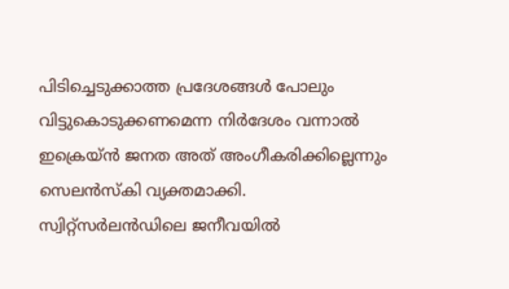പിടിച്ചെടുക്കാത്ത പ്രദേശങ്ങൾ പോലും വിട്ടുകൊടുക്കണമെന്ന നിർദേശം വന്നാൽ ഇക്രെയ്ൻ ജനത അത് അംഗീകരിക്കില്ലെന്നും സെലന്‍സ്കി വ്യക്തമാക്കി. സ്വിറ്റ്സർലൻഡിലെ ജനീവയിൽ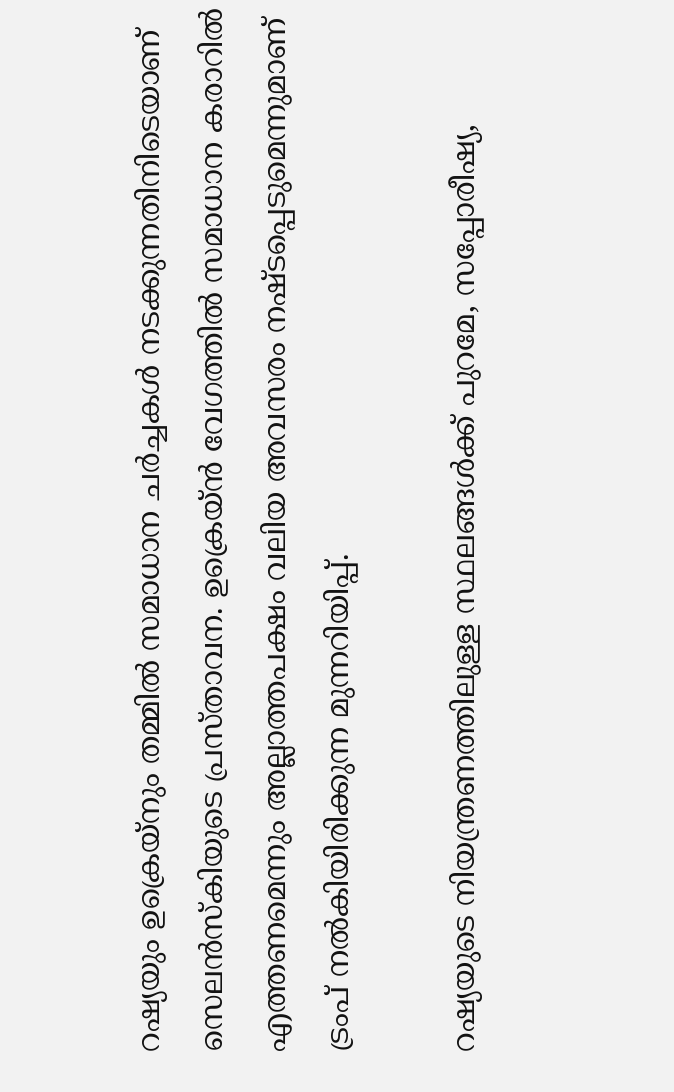റഷ്യയും ഉക്രെയ്നും തമ്മിൽ സമാധാന ചർച്ചകൾ നടക്കുന്നതിനിടെയാണ് സെലന്‍സ്കിയുടെ പ്രസ്താവന. ഉക്രെയ്ൻ വേഗത്തിൽ സമാധാന കരാറിൽ എത്തണമെന്നും അല്ലാത്തപക്ഷം വലിയ അവസരം നഷ്ടപ്പെടുമെന്നുമാണ് ട്രംപ് നൽകിയിരിക്കുന്ന മുന്നറിയിപ്പ്.

റഷ്യയുടെ നിയന്ത്രണത്തിലുള്ള സ്ഥലങ്ങള്‍ക്ക് പുറമേ, സപ്പോരീഷ്യ,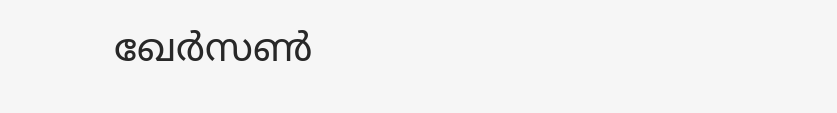ഖേര്‍സണ്‍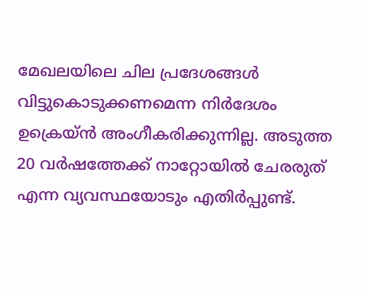മേഖലയിലെ ചില പ്രദേശങ്ങള്‍ വിട്ടുകൊടുക്കണമെന്ന നിര്‍ദേശം ഉക്രെയ‍്ന്‍ അംഗീകരിക്കുന്നില്ല. അടുത്ത 20 വർഷത്തേക്ക് നാറ്റോയിൽ ചേരരുത് എന്ന വ്യവസ്ഥയോടും എതിര്‍പ്പുണ്ട്.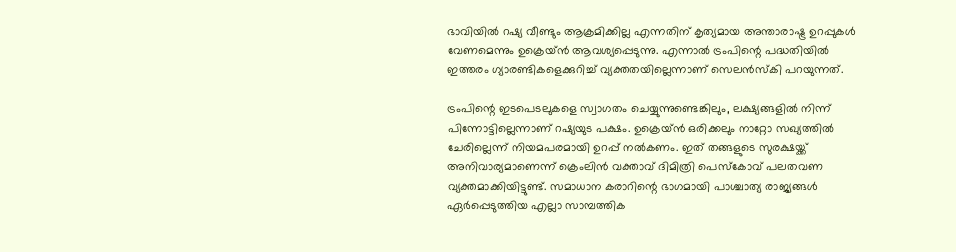ഭാവിയിൽ റഷ്യ വീണ്ടും ആക്രമിക്കില്ല എന്നതിന് കൃത്യമായ അന്താരാഷ്ട്ര ഉറപ്പുകൾ വേണമെന്നും ഉക്രെയ്ന്‍ ആവശ്യപ്പെടുന്നു. എന്നാൽ ട്രംപിന്റെ പദ്ധതിയിൽ ഇത്തരം ഗ്യാരണ്ടികളെക്കുറിച്ച് വ്യക്തതയില്ലെന്നാണ് സെലന്‍സ്കി പറയുന്നത്.

ട്രംപിന്റെ ഇടപെടലുകളെ സ്വാഗതം ചെയ്യുന്നുണ്ടെങ്കിലും, ലക്ഷ്യങ്ങളില്‍ നിന്ന് പിന്നോട്ടില്ലെന്നാണ് റഷ്യയുട പക്ഷം. ഉക്രെയ്ൻ ഒരിക്കലും നാറ്റോ സഖ്യത്തിൽ ചേരില്ലെന്ന് നിയമപരമായി ഉറപ്പ് നൽകണം. ഇത് തങ്ങളുടെ സുരക്ഷയ്ക്ക് അനിവാര്യമാണെന്ന് ക്രെംലിൻ വക്താവ് ദിമിത്രി പെസ്കോവ് പലതവണ വ്യക്തമാക്കിയിട്ടുണ്ട്. സമാധാന കരാറിന്റെ ഭാഗമായി പാശ്ചാത്യ രാജ്യങ്ങൾ ഏർപ്പെടുത്തിയ എല്ലാ സാമ്പത്തിക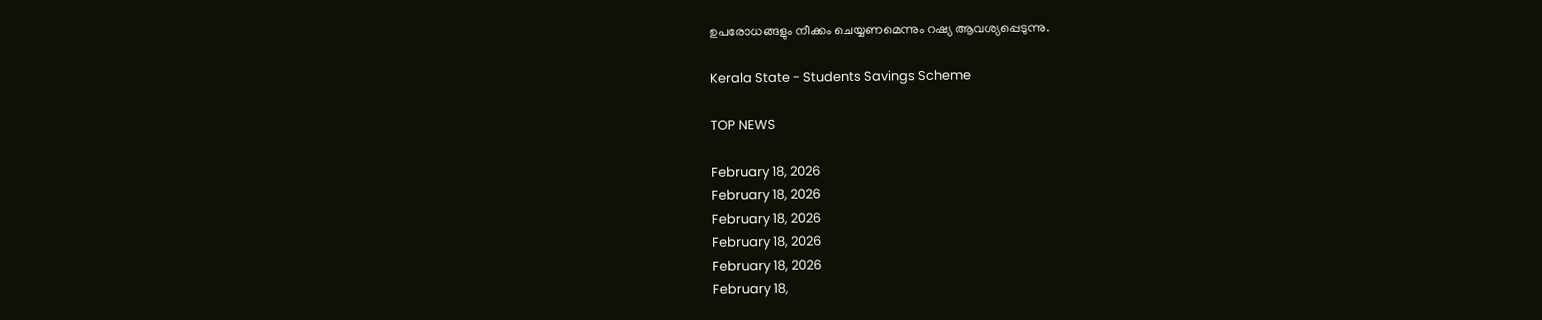ഉപരോധങ്ങളും നീക്കം ചെയ്യണമെന്നും റഷ്യ ആവശ്യപ്പെടുന്നു.

Kerala State - Students Savings Scheme

TOP NEWS

February 18, 2026
February 18, 2026
February 18, 2026
February 18, 2026
February 18, 2026
February 18,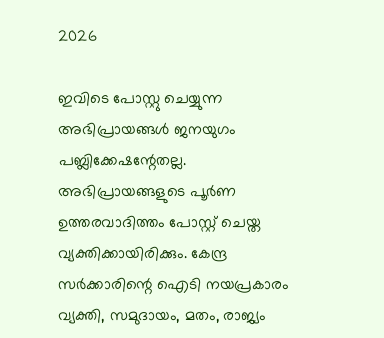2026

ഇവിടെ പോസ്റ്റു ചെയ്യുന്ന അഭിപ്രായങ്ങള്‍ ജനയുഗം പബ്ലിക്കേഷന്റേതല്ല. അഭിപ്രായങ്ങളുടെ പൂര്‍ണ ഉത്തരവാദിത്തം പോസ്റ്റ് ചെയ്ത വ്യക്തിക്കായിരിക്കും. കേന്ദ്ര സര്‍ക്കാരിന്റെ ഐടി നയപ്രകാരം വ്യക്തി, സമുദായം, മതം, രാജ്യം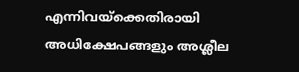എന്നിവയ്‌ക്കെതിരായി അധിക്ഷേപങ്ങളും അശ്ലീല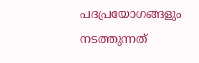പദപ്രയോഗങ്ങളും നടത്തുന്നത്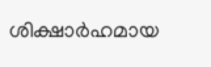ശിക്ഷാര്‍ഹമായ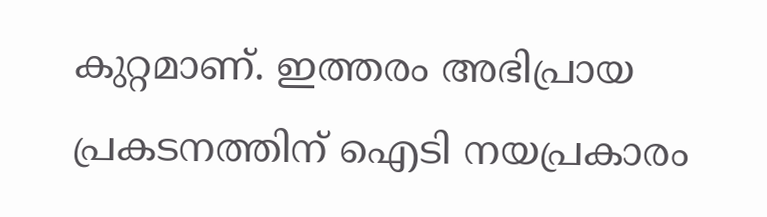കുറ്റമാണ്. ഇത്തരം അഭിപ്രായ പ്രകടനത്തിന് ഐടി നയപ്രകാരം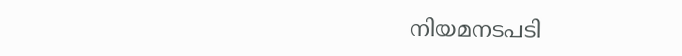നിയമനടപടി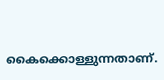കൈക്കൊള്ളുന്നതാണ്.